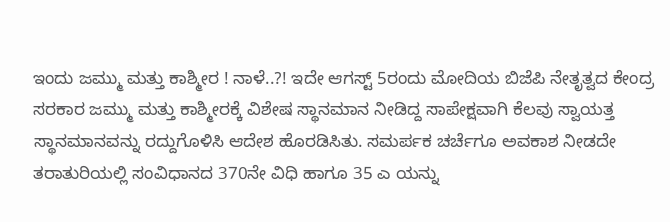ಇಂದು ಜಮ್ಮು ಮತ್ತು ಕಾಶ್ಮೀರ ! ನಾಳೆ..?! ಇದೇ ಆಗಸ್ಟ್ 5ರಂದು ಮೋದಿಯ ಬಿಜೆಪಿ ನೇತೃತ್ವದ ಕೇಂದ್ರ ಸರಕಾರ ಜಮ್ಮು ಮತ್ತು ಕಾಶ್ಮೀರಕ್ಕೆ ವಿಶೇಷ ಸ್ಥಾನಮಾನ ನೀಡಿದ್ದ ಸಾಪೇಕ್ಷವಾಗಿ ಕೆಲವು ಸ್ವಾಯತ್ತ ಸ್ಥಾನಮಾನವನ್ನು ರದ್ದುಗೊಳಿಸಿ ಆದೇಶ ಹೊರಡಿಸಿತು. ಸಮರ್ಪಕ ಚರ್ಚೆಗೂ ಅವಕಾಶ ನೀಡದೇ ತರಾತುರಿಯಲ್ಲಿ ಸಂವಿಧಾನದ 370ನೇ ವಿಧಿ ಹಾಗೂ 35 ಎ ಯನ್ನು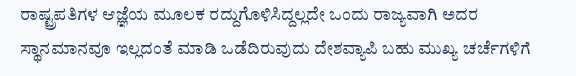ರಾಷ್ಟ್ರಪತಿಗಳ ಆಜ್ಞೆಯ ಮೂಲಕ ರದ್ದುಗೊಳಿಸಿದ್ದಲ್ಲದೇ ಒಂದು ರಾಜ್ಯವಾಗಿ ಅದರ ಸ್ಥಾನಮಾನವೂ ಇಲ್ಲದಂತೆ ಮಾಡಿ ಒಡೆದಿರುವುದು ದೇಶವ್ಯಾಪಿ ಬಹು ಮುಖ್ಯ ಚರ್ಚೆಗಳಿಗೆ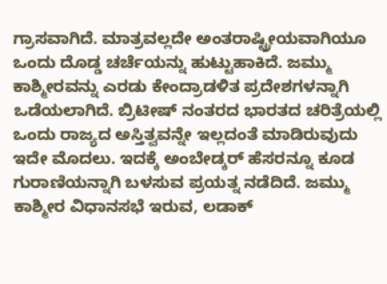ಗ್ರಾಸವಾಗಿದೆ. ಮಾತ್ರವಲ್ಲದೇ ಅಂತರಾಷ್ಟ್ರೀಯವಾಗಿಯೂ ಒಂದು ದೊಡ್ಡ ಚರ್ಚೆಯನ್ನು ಹುಟ್ಟುಹಾಕಿದೆ. ಜಮ್ಮು ಕಾಶ್ಮೀರವನ್ನು ಎರಡು ಕೇಂದ್ರಾಡಳಿತ ಪ್ರದೇಶಗಳನ್ನಾಗಿ ಒಡೆಯಲಾಗಿದೆ. ಬ್ರಿಟೀಷ್ ನಂತರದ ಭಾರತದ ಚರಿತ್ರೆಯಲ್ಲಿ ಒಂದು ರಾಜ್ಯದ ಅಸ್ತಿತ್ವವನ್ನೇ ಇಲ್ಲದಂತೆ ಮಾಡಿರುವುದು ಇದೇ ಮೊದಲು. ಇದಕ್ಕೆ ಅಂಬೇಡ್ಕರ್ ಹೆಸರನ್ನೂ ಕೂಡ ಗುರಾಣಿಯನ್ನಾಗಿ ಬಳಸುವ ಪ್ರಯತ್ನ ನಡೆದಿದೆ. ಜಮ್ಮು ಕಾಶ್ಮೀರ ವಿಧಾನಸಭೆ ಇರುವ, ಲಡಾಕ್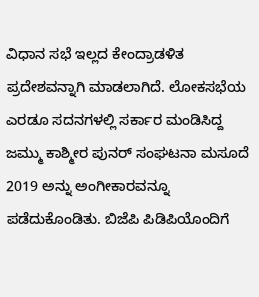ವಿಧಾನ ಸಭೆ ಇಲ್ಲದ ಕೇಂದ್ರಾಡಳಿತ ಪ್ರದೇಶವನ್ನಾಗಿ ಮಾಡಲಾಗಿದೆ. ಲೋಕಸಭೆಯ ಎರಡೂ ಸದನಗಳಲ್ಲಿ ಸರ್ಕಾರ ಮಂಡಿಸಿದ್ದ ಜಮ್ಮು ಕಾಶ್ಮೀರ ಪುನರ್ ಸಂಘಟನಾ ಮಸೂದೆ 2019 ಅನ್ನು ಅಂಗೀಕಾರವನ್ನೂ ಪಡೆದುಕೊಂಡಿತು. ಬಿಜೆಪಿ ಪಿಡಿಪಿಯೊಂದಿಗೆ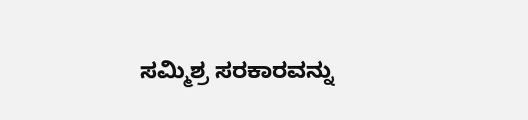ಸಮ್ಮಿಶ್ರ ಸರಕಾರವನ್ನು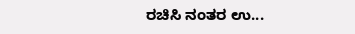ರಚಿಸಿ ನಂತರ ಉ...